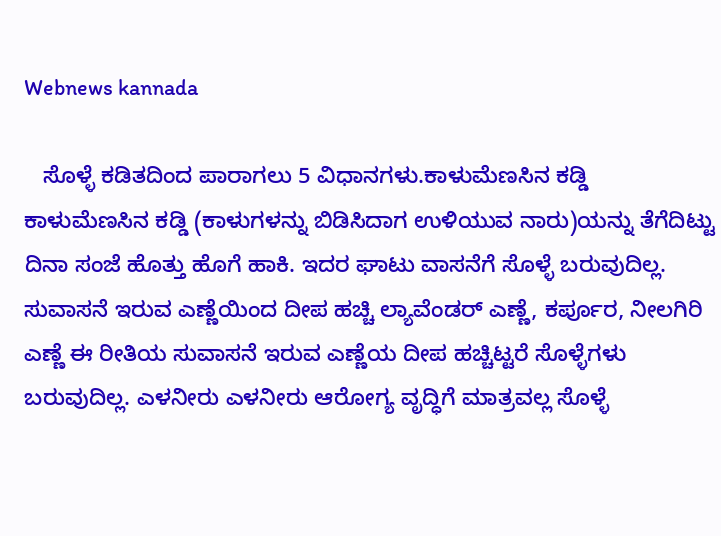Webnews kannada

   ಸೊಳ್ಳೆ ಕಡಿತದಿಂದ ಪಾರಾಗಲು 5 ವಿಧಾನಗಳು.ಕಾಳುಮೆಣಸಿನ ಕಡ್ಡಿ ಕಾಳುಮೆಣಸಿನ ಕಡ್ಡಿ (ಕಾಳುಗಳನ್ನು ಬಿಡಿಸಿದಾಗ ಉಳಿಯುವ ನಾರು)ಯನ್ನು ತೆಗೆದಿಟ್ಟು ದಿನಾ ಸಂಜೆ ಹೊತ್ತು ಹೊಗೆ ಹಾಕಿ. ಇದರ ಘಾಟು ವಾಸನೆಗೆ ಸೊಳ್ಳೆ ಬರುವುದಿಲ್ಲ. ಸುವಾಸನೆ ಇರುವ ಎಣ್ಣೆಯಿಂದ ದೀಪ ಹಚ್ಚಿ ಲ್ಯಾವೆಂಡರ್ ಎಣ್ಣೆ, ಕರ್ಪೂರ, ನೀಲಗಿರಿ ಎಣ್ಣೆ ಈ ರೀತಿಯ ಸುವಾಸನೆ ಇರುವ ಎಣ್ಣೆಯ ದೀಪ ಹಚ್ಚಿಟ್ಟರೆ ಸೊಳ್ಳೆಗಳು ಬರುವುದಿಲ್ಲ. ಎಳನೀರು ಎಳನೀರು ಆರೋಗ್ಯ ವೃದ್ಧಿಗೆ ಮಾತ್ರವಲ್ಲ ಸೊಳ್ಳೆ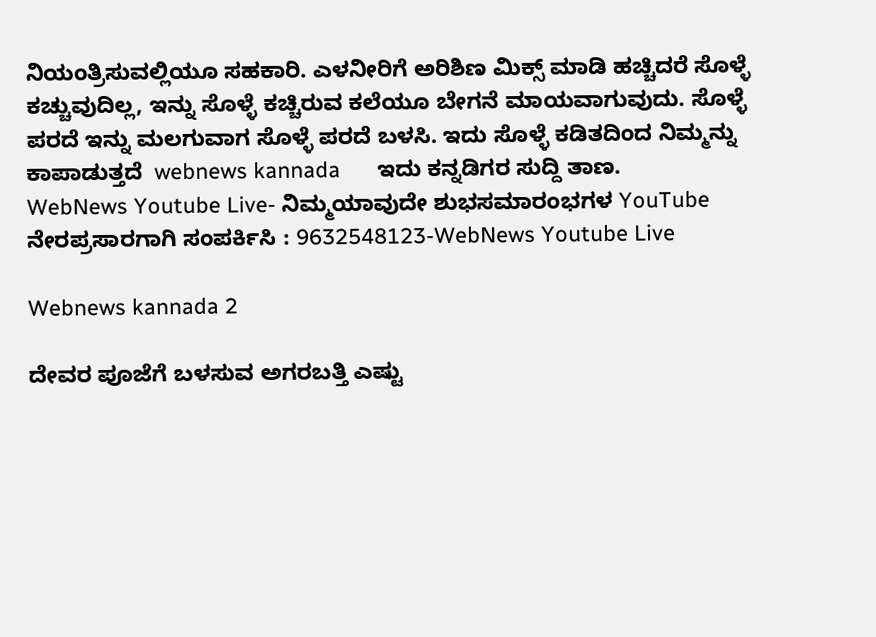ನಿಯಂತ್ರಿಸುವಲ್ಲಿಯೂ ಸಹಕಾರಿ. ಎಳನೀರಿಗೆ ಅರಿಶಿಣ ಮಿಕ್ಸ್ ಮಾಡಿ ಹಚ್ಚಿದರೆ ಸೊಳ್ಳೆ ಕಚ್ಚುವುದಿಲ್ಲ, ಇನ್ನು ಸೊಳ್ಳೆ ಕಚ್ಚಿರುವ ಕಲೆಯೂ ಬೇಗನೆ ಮಾಯವಾಗುವುದು. ಸೊಳ್ಳೆ ಪರದೆ ಇನ್ನು ಮಲಗುವಾಗ ಸೊಳ್ಳೆ ಪರದೆ ಬಳಸಿ. ಇದು ಸೊಳ್ಳೆ ಕಡಿತದಿಂದ ನಿಮ್ಮನ್ನು ಕಾಪಾಡುತ್ತದೆ  webnews kannada      ಇದು ಕನ್ನಡಿಗರ ಸುದ್ದಿ ತಾಣ.
WebNews Youtube Live- ನಿಮ್ಮಯಾವುದೇ ಶುಭಸಮಾರಂಭಗಳ YouTube ನೇರಪ್ರಸಾರಗಾಗಿ ಸಂಪರ್ಕಿಸಿ : 9632548123-WebNews Youtube Live

Webnews kannada 2

ದೇವರ ಪೂಜೆಗೆ ಬಳಸುವ ಅಗರಬತ್ತಿ ಎಷ್ಟು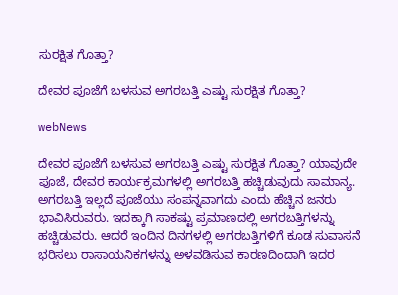ಸುರಕ್ಷಿತ ಗೊತ್ತಾ?

ದೇವರ ಪೂಜೆಗೆ ಬಳಸುವ ಅಗರಬತ್ತಿ ಎಷ್ಟು ಸುರಕ್ಷಿತ ಗೊತ್ತಾ?

webNews

ದೇವರ ಪೂಜೆಗೆ ಬಳಸುವ ಅಗರಬತ್ತಿ ಎಷ್ಟು ಸುರಕ್ಷಿತ ಗೊತ್ತಾ? ಯಾವುದೇ ಪೂಜೆ, ದೇವರ ಕಾರ್ಯಕ್ರಮಗಳಲ್ಲಿ ಅಗರಬತ್ತಿ ಹಚ್ಚಿಡುವುದು ಸಾಮಾನ್ಯ. ಅಗರಬತ್ತಿ ಇಲ್ಲದೆ ಪೂಜೆಯು ಸಂಪನ್ನವಾಗದು ಎಂದು ಹೆಚ್ಚಿನ ಜನರು ಭಾವಿಸಿರುವರು. ಇದಕ್ಕಾಗಿ ಸಾಕಷ್ಟು ಪ್ರಮಾಣದಲ್ಲಿ ಅಗರಬತ್ತಿಗಳನ್ನು ಹಚ್ಚಿಡುವರು. ಆದರೆ ಇಂದಿನ ದಿನಗಳಲ್ಲಿ ಅಗರಬತ್ತಿಗಳಿಗೆ ಕೂಡ ಸುವಾಸನೆ ಭರಿಸಲು ರಾಸಾಯನಿಕಗಳನ್ನು ಅಳವಡಿಸುವ ಕಾರಣದಿಂದಾಗಿ ಇದರ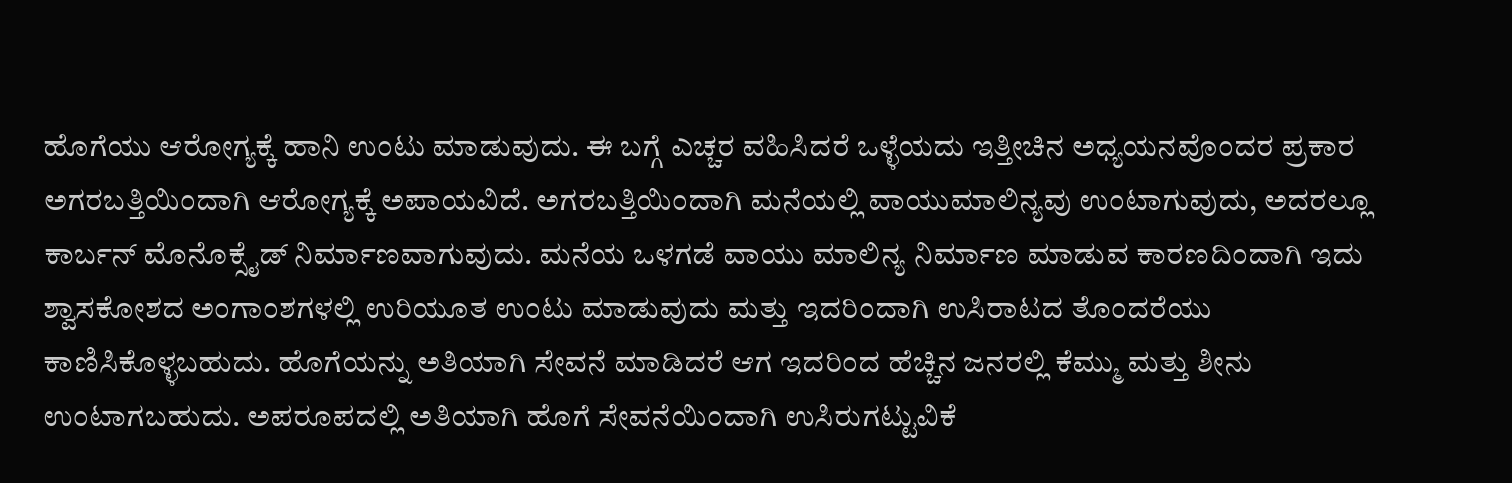ಹೊಗೆಯು ಆರೋಗ್ಯಕ್ಕೆ ಹಾನಿ ಉಂಟು ಮಾಡುವುದು. ಈ ಬಗ್ಗೆ ಎಚ್ಚರ ವಹಿಸಿದರೆ ಒಳ್ಳೆಯದು ಇತ್ತೀಚಿನ ಅಧ್ಯಯನವೊಂದರ ಪ್ರಕಾರ ಅಗರಬತ್ತಿಯಿಂದಾಗಿ ಆರೋಗ್ಯಕ್ಕೆ ಅಪಾಯವಿದೆ. ಅಗರಬತ್ತಿಯಿಂದಾಗಿ ಮನೆಯಲ್ಲಿ ವಾಯುಮಾಲಿನ್ಯವು ಉಂಟಾಗುವುದು, ಅದರಲ್ಲೂ ಕಾರ್ಬನ್ ಮೊನೊಕ್ಸೈಡ್ ನಿರ್ಮಾಣವಾಗುವುದು. ಮನೆಯ ಒಳಗಡೆ ವಾಯು ಮಾಲಿನ್ಯ ನಿರ್ಮಾಣ ಮಾಡುವ ಕಾರಣದಿಂದಾಗಿ ಇದು ಶ್ವಾಸಕೋಶದ ಅಂಗಾಂಶಗಳಲ್ಲಿ ಉರಿಯೂತ ಉಂಟು ಮಾಡುವುದು ಮತ್ತು ಇದರಿಂದಾಗಿ ಉಸಿರಾಟದ ತೊಂದರೆಯು ಕಾಣಿಸಿಕೊಳ್ಳಬಹುದು. ಹೊಗೆಯನ್ನು ಅತಿಯಾಗಿ ಸೇವನೆ ಮಾಡಿದರೆ ಆಗ ಇದರಿಂದ ಹೆಚ್ಚಿನ ಜನರಲ್ಲಿ ಕೆಮ್ಮು ಮತ್ತು ಶೀನು ಉಂಟಾಗಬಹುದು. ಅಪರೂಪದಲ್ಲಿ ಅತಿಯಾಗಿ ಹೊಗೆ ಸೇವನೆಯಿಂದಾಗಿ ಉಸಿರುಗಟ್ಟುವಿಕೆ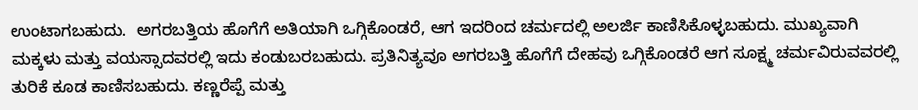ಉಂಟಾಗಬಹುದು.  ಅಗರಬತ್ತಿಯ ಹೊಗೆಗೆ ಅತಿಯಾಗಿ ಒಗ್ಗಿಕೊಂಡರೆ, ಆಗ ಇದರಿಂದ ಚರ್ಮದಲ್ಲಿ ಅಲರ್ಜಿ ಕಾಣಿಸಿಕೊಳ್ಳಬಹುದು. ಮುಖ್ಯವಾಗಿ ಮಕ್ಕಳು ಮತ್ತು ವಯಸ್ಸಾದವರಲ್ಲಿ ಇದು ಕಂಡುಬರಬಹುದು. ಪ್ರತಿನಿತ್ಯವೂ ಅಗರಬತ್ತಿ ಹೊಗೆಗೆ ದೇಹವು ಒಗ್ಗಿಕೊಂಡರೆ ಆಗ ಸೂಕ್ಷ್ಮ ಚರ್ಮವಿರುವವರಲ್ಲಿ ತುರಿಕೆ ಕೂಡ ಕಾಣಿಸಬಹುದು. ಕಣ್ಣರೆಪ್ಪೆ ಮತ್ತು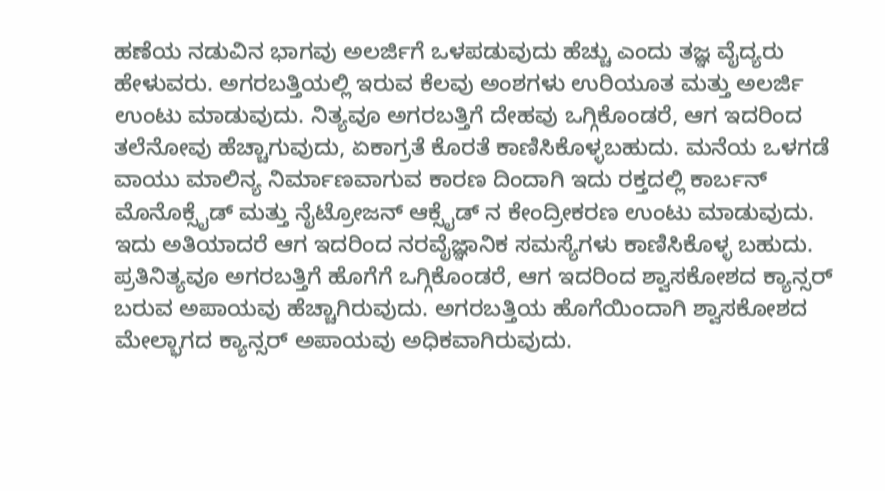ಹಣೆಯ ನಡುವಿನ ಭಾಗವು ಅಲರ್ಜಿಗೆ ಒಳಪಡುವುದು ಹೆಚ್ಚು ಎಂದು ತಜ್ಞ ವೈದ್ಯರು ಹೇಳುವರು. ಅಗರಬತ್ತಿಯಲ್ಲಿ ಇರುವ ಕೆಲವು ಅಂಶಗಳು ಉರಿಯೂತ ಮತ್ತು ಅಲರ್ಜಿ ಉಂಟು ಮಾಡುವುದು. ನಿತ್ಯವೂ ಅಗರಬತ್ತಿಗೆ ದೇಹವು ಒಗ್ಗಿಕೊಂಡರೆ, ಆಗ ಇದರಿಂದ ತಲೆನೋವು ಹೆಚ್ಚಾಗುವುದು, ಏಕಾಗ್ರತೆ ಕೊರತೆ ಕಾಣಿಸಿಕೊಳ್ಳಬಹುದು. ಮನೆಯ ಒಳಗಡೆ ವಾಯು ಮಾಲಿನ್ಯ ನಿರ್ಮಾಣವಾಗುವ ಕಾರಣ ದಿಂದಾಗಿ ಇದು ರಕ್ತದಲ್ಲಿ ಕಾರ್ಬನ್ ಮೊನೊಕ್ಸೈಡ್ ಮತ್ತು ನೈಟ್ರೋಜನ್ ಆಕ್ಸೈಡ್ ನ ಕೇಂದ್ರೀಕರಣ ಉಂಟು ಮಾಡುವುದು. ಇದು ಅತಿಯಾದರೆ ಆಗ ಇದರಿಂದ ನರವೈಜ್ಞಾನಿಕ ಸಮಸ್ಯೆಗಳು ಕಾಣಿಸಿಕೊಳ್ಳ ಬಹುದು. ಪ್ರತಿನಿತ್ಯವೂ ಅಗರಬತ್ತಿಗೆ ಹೊಗೆಗೆ ಒಗ್ಗಿಕೊಂಡರೆ, ಆಗ ಇದರಿಂದ ಶ್ವಾಸಕೋಶದ ಕ್ಯಾನ್ಸರ್ ಬರುವ ಅಪಾಯವು ಹೆಚ್ಚಾಗಿರುವುದು. ಅಗರಬತ್ತಿಯ ಹೊಗೆಯಿಂದಾಗಿ ಶ್ವಾಸಕೋಶದ ಮೇಲ್ಭಾಗದ ಕ್ಯಾನ್ಸರ್ ಅಪಾಯವು ಅಧಿಕವಾಗಿರುವುದು.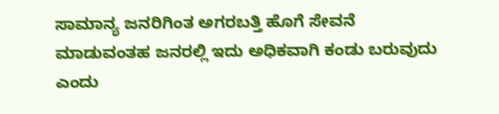ಸಾಮಾನ್ಯ ಜನರಿಗಿಂತ ಅಗರಬತ್ತಿ ಹೊಗೆ ಸೇವನೆ ಮಾಡುವಂತಹ ಜನರಲ್ಲಿ ಇದು ಅಧಿಕವಾಗಿ ಕಂಡು ಬರುವುದು ಎಂದು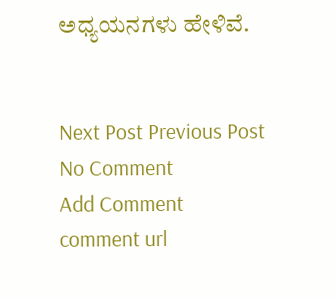ಅಧ್ಯಯನಗಳು ಹೇಳಿವೆ.


Next Post Previous Post
No Comment
Add Comment
comment url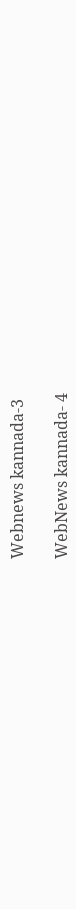Webnews kannada-3

WebNews kannada- 4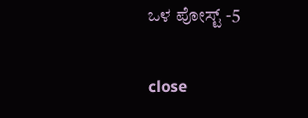ಒಳ ಪೋಸ್ಟ್ -5

close